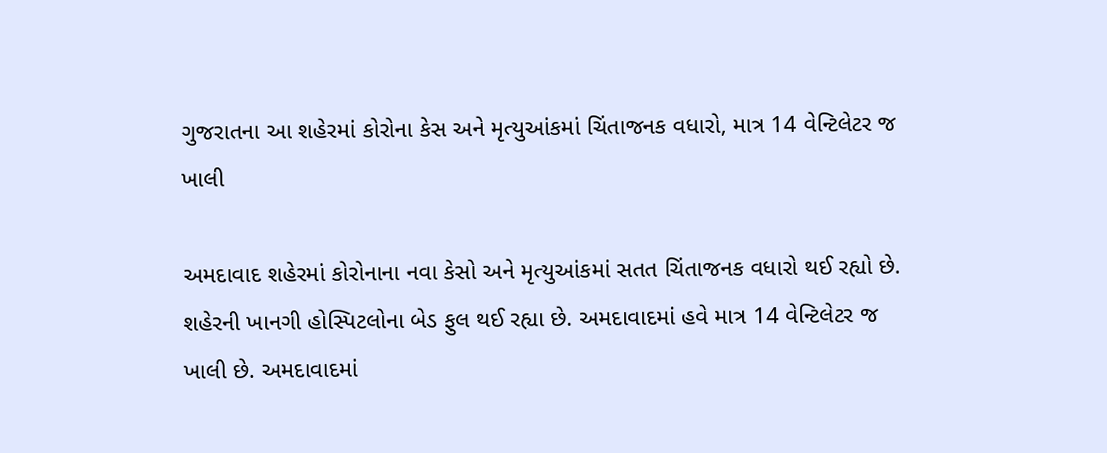ગુજરાતના આ શહેરમાં કોરોના કેસ અને મૃત્યુઆંકમાં ચિંતાજનક વધારો, માત્ર 14 વેન્ટિલેટર જ ખાલી

અમદાવાદ શહેરમાં કોરોનાના નવા કેસો અને મૃત્યુઆંકમાં સતત ચિંતાજનક વધારો થઈ રહ્યો છે. શહેરની ખાનગી હોસ્પિટલોના બેડ ફુલ થઈ રહ્યા છે. અમદાવાદમાં હવે માત્ર 14 વેન્ટિલેટર જ ખાલી છે. અમદાવાદમાં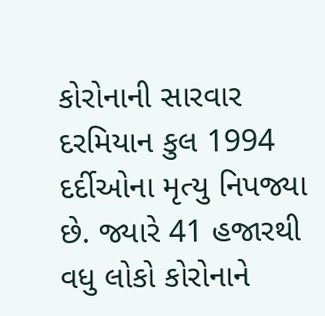કોરોનાની સારવાર દરમિયાન કુલ 1994 દર્દીઓના મૃત્યુ નિપજ્યા છે. જ્યારે 41 હજારથી વધુ લોકો કોરોનાને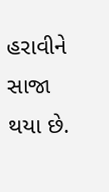હરાવીને સાજા થયા છે.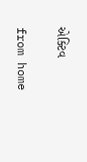એક્ટિવ

from home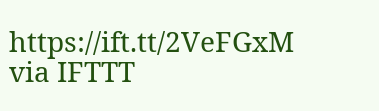https://ift.tt/2VeFGxM
via IFTTT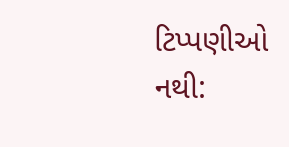ટિપ્પણીઓ નથી: